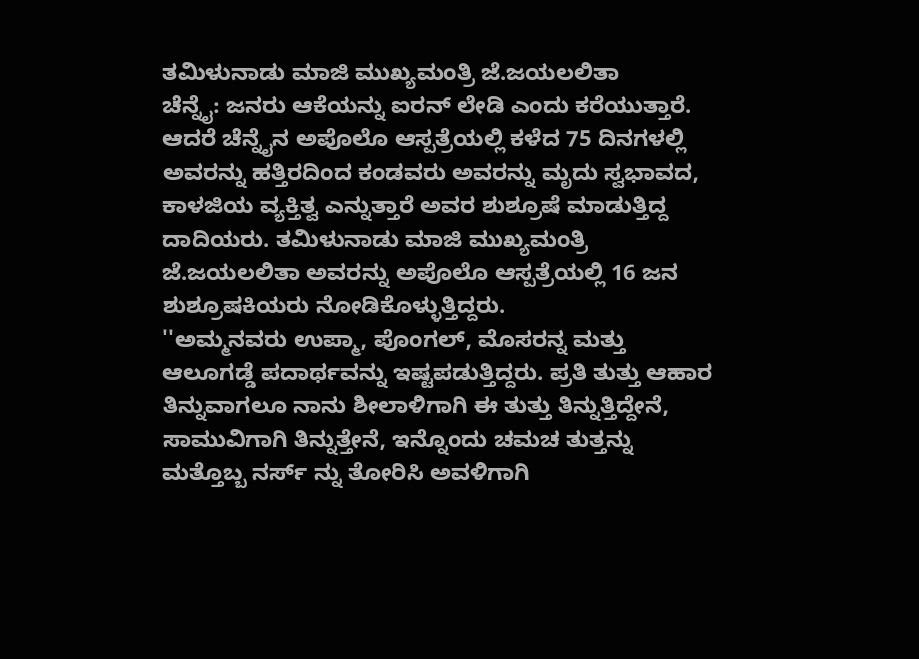ತಮಿಳುನಾಡು ಮಾಜಿ ಮುಖ್ಯಮಂತ್ರಿ ಜೆ.ಜಯಲಲಿತಾ
ಚೆನ್ನೈ: ಜನರು ಆಕೆಯನ್ನು ಐರನ್ ಲೇಡಿ ಎಂದು ಕರೆಯುತ್ತಾರೆ. ಆದರೆ ಚೆನ್ನೈನ ಅಪೊಲೊ ಆಸ್ಪತ್ರೆಯಲ್ಲಿ ಕಳೆದ 75 ದಿನಗಳಲ್ಲಿ ಅವರನ್ನು ಹತ್ತಿರದಿಂದ ಕಂಡವರು ಅವರನ್ನು ಮೃದು ಸ್ವಭಾವದ, ಕಾಳಜಿಯ ವ್ಯಕ್ತಿತ್ವ ಎನ್ನುತ್ತಾರೆ ಅವರ ಶುಶ್ರೂಷೆ ಮಾಡುತ್ತಿದ್ದ ದಾದಿಯರು. ತಮಿಳುನಾಡು ಮಾಜಿ ಮುಖ್ಯಮಂತ್ರಿ ಜೆ.ಜಯಲಲಿತಾ ಅವರನ್ನು ಅಪೊಲೊ ಆಸ್ಪತ್ರೆಯಲ್ಲಿ 16 ಜನ ಶುಶ್ರೂಷಕಿಯರು ನೋಡಿಕೊಳ್ಳುತ್ತಿದ್ದರು.
''ಅಮ್ಮನವರು ಉಪ್ಮಾ, ಪೊಂಗಲ್, ಮೊಸರನ್ನ ಮತ್ತು ಆಲೂಗಡ್ಡೆ ಪದಾರ್ಥವನ್ನು ಇಷ್ಟಪಡುತ್ತಿದ್ದರು. ಪ್ರತಿ ತುತ್ತು ಆಹಾರ ತಿನ್ನುವಾಗಲೂ ನಾನು ಶೀಲಾಳಿಗಾಗಿ ಈ ತುತ್ತು ತಿನ್ನುತ್ತಿದ್ದೇನೆ, ಸಾಮುವಿಗಾಗಿ ತಿನ್ನುತ್ತೇನೆ, ಇನ್ನೊಂದು ಚಮಚ ತುತ್ತನ್ನು ಮತ್ತೊಬ್ಬ ನರ್ಸ್ ನ್ನು ತೋರಿಸಿ ಅವಳಿಗಾಗಿ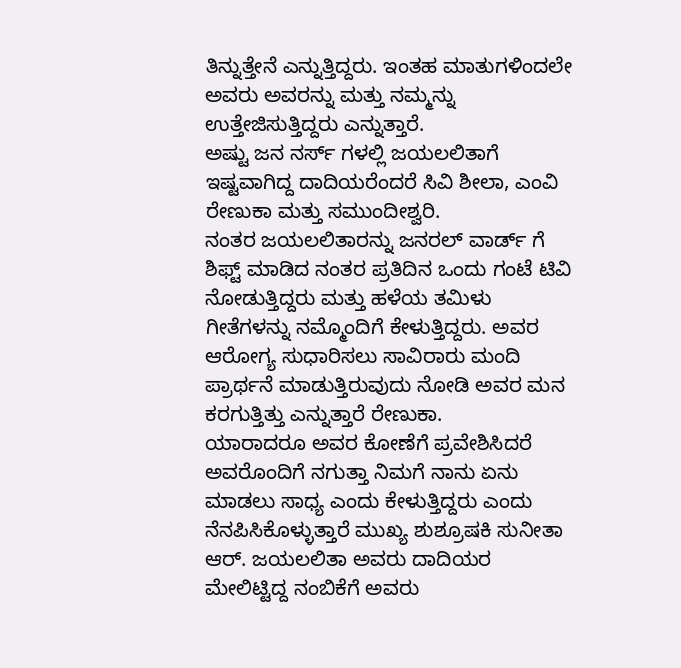ತಿನ್ನುತ್ತೇನೆ ಎನ್ನುತ್ತಿದ್ದರು. ಇಂತಹ ಮಾತುಗಳಿಂದಲೇ ಅವರು ಅವರನ್ನು ಮತ್ತು ನಮ್ಮನ್ನು ಉತ್ತೇಜಿಸುತ್ತಿದ್ದರು ಎನ್ನುತ್ತಾರೆ.
ಅಷ್ಟು ಜನ ನರ್ಸ್ ಗಳಲ್ಲಿ ಜಯಲಲಿತಾಗೆ ಇಷ್ಟವಾಗಿದ್ದ ದಾದಿಯರೆಂದರೆ ಸಿವಿ ಶೀಲಾ, ಎಂವಿ ರೇಣುಕಾ ಮತ್ತು ಸಮುಂದೀಶ್ವರಿ.
ನಂತರ ಜಯಲಲಿತಾರನ್ನು ಜನರಲ್ ವಾರ್ಡ್ ಗೆ ಶಿಫ್ಟ್ ಮಾಡಿದ ನಂತರ ಪ್ರತಿದಿನ ಒಂದು ಗಂಟೆ ಟಿವಿ ನೋಡುತ್ತಿದ್ದರು ಮತ್ತು ಹಳೆಯ ತಮಿಳು ಗೀತೆಗಳನ್ನು ನಮ್ಮೊಂದಿಗೆ ಕೇಳುತ್ತಿದ್ದರು. ಅವರ ಆರೋಗ್ಯ ಸುಧಾರಿಸಲು ಸಾವಿರಾರು ಮಂದಿ ಪ್ರಾರ್ಥನೆ ಮಾಡುತ್ತಿರುವುದು ನೋಡಿ ಅವರ ಮನ ಕರಗುತ್ತಿತ್ತು ಎನ್ನುತ್ತಾರೆ ರೇಣುಕಾ.
ಯಾರಾದರೂ ಅವರ ಕೋಣೆಗೆ ಪ್ರವೇಶಿಸಿದರೆ ಅವರೊಂದಿಗೆ ನಗುತ್ತಾ ನಿಮಗೆ ನಾನು ಏನು ಮಾಡಲು ಸಾಧ್ಯ ಎಂದು ಕೇಳುತ್ತಿದ್ದರು ಎಂದು ನೆನಪಿಸಿಕೊಳ್ಳುತ್ತಾರೆ ಮುಖ್ಯ ಶುಶ್ರೂಷಕಿ ಸುನೀತಾ ಆರ್. ಜಯಲಲಿತಾ ಅವರು ದಾದಿಯರ ಮೇಲಿಟ್ಟಿದ್ದ ನಂಬಿಕೆಗೆ ಅವರು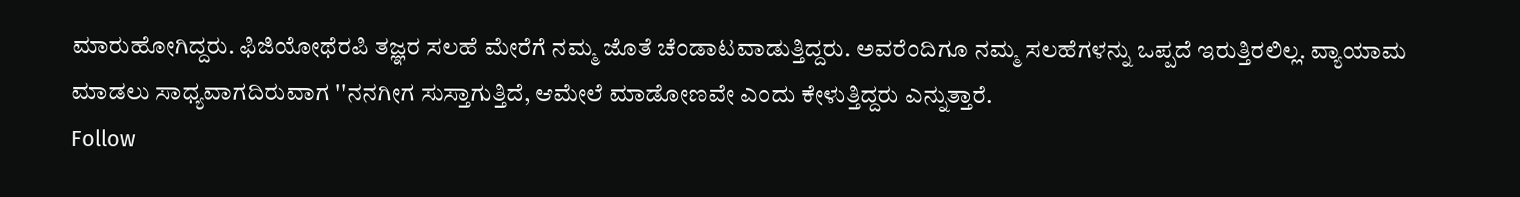ಮಾರುಹೋಗಿದ್ದರು. ಫಿಜಿಯೋಥೆರಪಿ ತಜ್ಞರ ಸಲಹೆ ಮೇರೆಗೆ ನಮ್ಮ ಜೊತೆ ಚೆಂಡಾಟವಾಡುತ್ತಿದ್ದರು. ಅವರೆಂದಿಗೂ ನಮ್ಮ ಸಲಹೆಗಳನ್ನು ಒಪ್ಪದೆ ಇರುತ್ತಿರಲಿಲ್ಲ. ವ್ಯಾಯಾಮ ಮಾಡಲು ಸಾಧ್ಯವಾಗದಿರುವಾಗ ''ನನಗೀಗ ಸುಸ್ತಾಗುತ್ತಿದೆ, ಆಮೇಲೆ ಮಾಡೋಣವೇ ಎಂದು ಕೇಳುತ್ತಿದ್ದರು ಎನ್ನುತ್ತಾರೆ.
Follow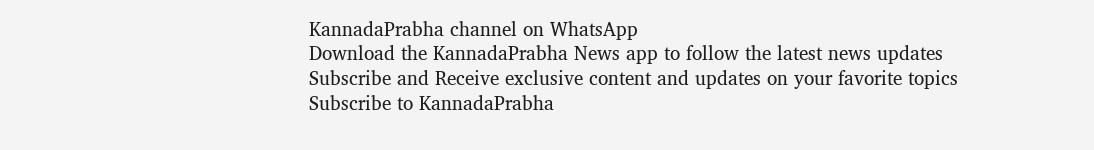KannadaPrabha channel on WhatsApp
Download the KannadaPrabha News app to follow the latest news updates
Subscribe and Receive exclusive content and updates on your favorite topics
Subscribe to KannadaPrabha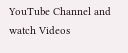YouTube Channel and watch Videos